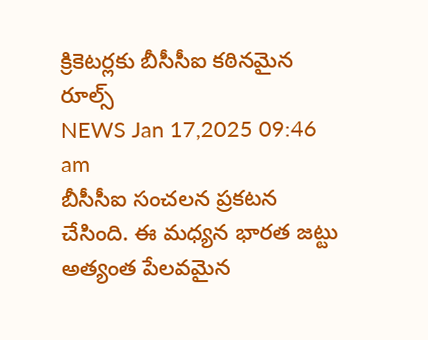క్రికెటర్లకు బీసీసీఐ కఠినమైన రూల్స్
NEWS Jan 17,2025 09:46 am
బీసీసీఐ సంచలన ప్రకటన చేసింది. ఈ మధ్యన భారత జట్టు అత్యంత పేలవమైన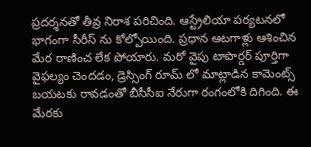ప్రదర్శనతో తీవ్ర నిరాశ పరిచింది. ఆస్ట్రేలియా పర్యటనలో భాగంగా సీరీస్ ను కోల్పోయింది. ప్రధాన ఆటగాళ్లు ఆశించిన మేర రాణించ లేక పోయారు. మరో వైపు టాపార్డర్ పూర్తిగా వైఫల్యం చెందడం, డ్రెస్సింగ్ రూమ్ లో మాట్లాడిన కామెంట్స్ బయటకు రావడంతో బీసీసీఐ నేరుగా రంగంలోకి దిగింది. ఈ మేరకు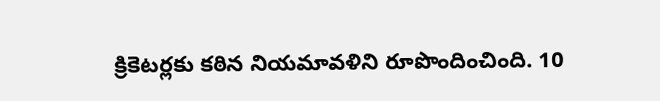క్రికెటర్లకు కఠిన నియమావళిని రూపొందించింది. 10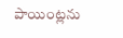పాయింట్లను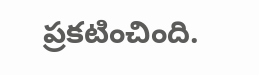ప్రకటించింది.